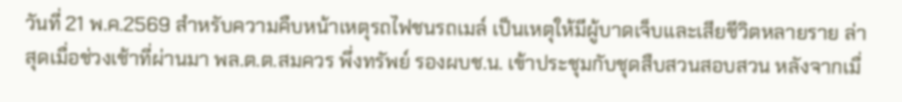วันที่ 21 พ.ค.2569 สำหรับความคืบหน้าเหตุรถไฟชนรถเมล์ เป็นเหตุให้มีผู้บาดเจ็บและเสียชีวิตหลายราย ล่าสุดเมื่อช่วงเช้าที่ผ่านมา พล.ต.ต.สมควร พึ่งทรัพย์ รองผบช.น. เข้าประชุมกับชุดสืบสวนสอบสวน หลังจากเมื่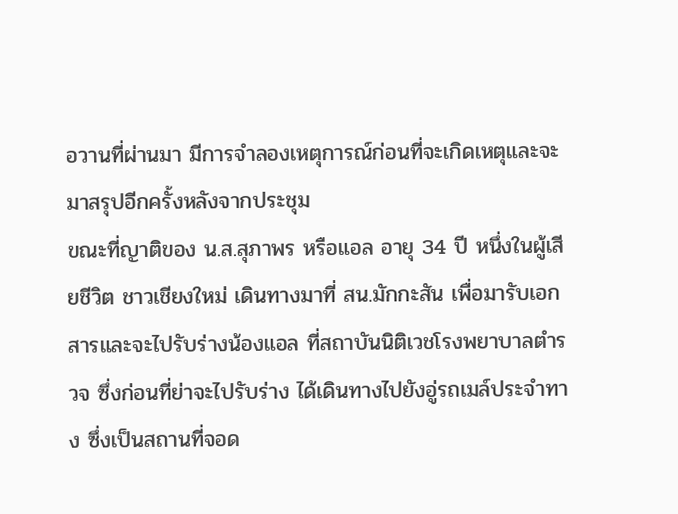อวานที่ผ่านมา มีการจำลองเหตุการณ์ก่อนที่จะเกิดเหตุและจะมาสรุปอีกครั้งหลังจากประชุม
ขณะที่ญาติของ น.ส.สุภาพร หรือแอล อายุ 34 ปี หนึ่งในผู้เสียชีวิต ชาวเชียงใหม่ เดินทางมาที่ สน.มักกะสัน เพื่อมารับเอกสารและจะไปรับร่างน้องแอล ที่สถาบันนิติเวชโรงพยาบาลตำรวจ ซึ่งก่อนที่ย่าจะไปรับร่าง ได้เดินทางไปยังอู่รถเมล์ประจำทาง ซึ่งเป็นสถานที่จอด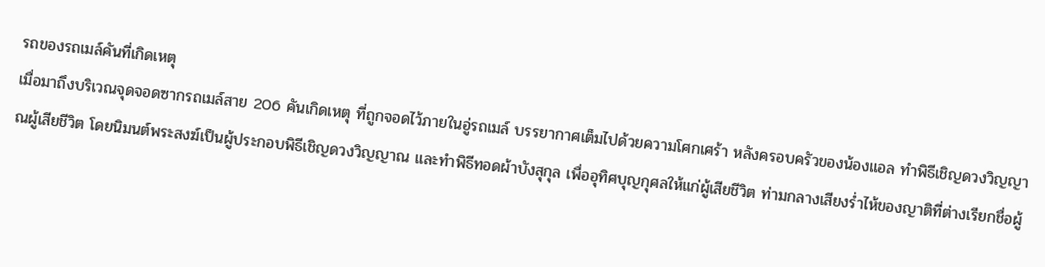รถของรถเมล์คันที่เกิดเหตุ
เมื่อมาถึงบริเวณจุดจอดซากรถเมล์สาย 206 คันเกิดเหตุ ที่ถูกจอดไว้ภายในอู่รถเมล์ บรรยากาศเต็มไปด้วยความโศกเศร้า หลังครอบครัวของน้องแอล ทำพิธีเชิญดวงวิญญาณผู้เสียชีวิต โดยนิมนต์พระสงฆ์เป็นผู้ประกอบพิธีเชิญดวงวิญญาณ และทำพิธีทอดผ้าบังสุกุล เพื่ออุทิศบุญกุศลให้แก่ผู้เสียชีวิต ท่ามกลางเสียงร่ำไห้ของญาติที่ต่างเรียกชื่อผู้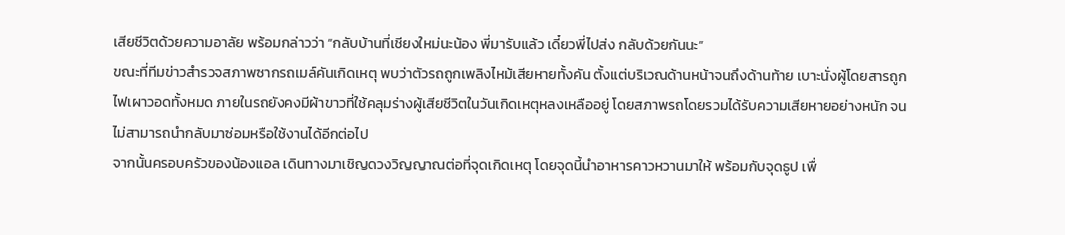เสียชีวิตด้วยความอาลัย พร้อมกล่าวว่า “กลับบ้านที่เชียงใหม่นะน้อง พี่มารับแล้ว เดี๋ยวพี่ไปส่ง กลับด้วยกันนะ”
ขณะที่ทีมข่าวสำรวจสภาพซากรถเมล์คันเกิดเหตุ พบว่าตัวรถถูกเพลิงไหม้เสียหายทั้งคัน ตั้งแต่บริเวณด้านหน้าจนถึงด้านท้าย เบาะนั่งผู้โดยสารถูกไฟเผาวอดทั้งหมด ภายในรถยังคงมีผ้าขาวที่ใช้คลุมร่างผู้เสียชีวิตในวันเกิดเหตุหลงเหลืออยู่ โดยสภาพรถโดยรวมได้รับความเสียหายอย่างหนัก จนไม่สามารถนำกลับมาซ่อมหรือใช้งานได้อีกต่อไป
จากนั้นครอบครัวของน้องแอล เดินทางมาเชิญดวงวิญญาณต่อที่จุดเกิดเหตุ โดยจุดนี้นำอาหารคาวหวานมาให้ พร้อมกับจุดธูป เพื่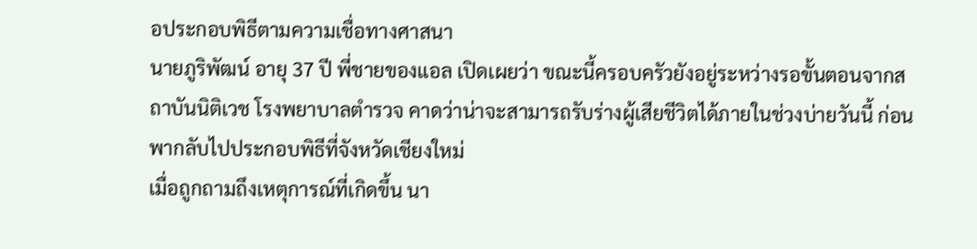อประกอบพิธีตามความเชื่อทางศาสนา
นายภูริพัฒน์ อายุ 37 ปี พี่ชายของแอล เปิดเผยว่า ขณะนี้ครอบครัวยังอยู่ระหว่างรอขั้นตอนจากสถาบันนิติเวช โรงพยาบาลตำรวจ คาดว่าน่าจะสามารถรับร่างผู้เสียชีวิตได้ภายในช่วงบ่ายวันนี้ ก่อนพากลับไปประกอบพิธีที่จังหวัดเชียงใหม่
เมื่อถูกถามถึงเหตุการณ์ที่เกิดขึ้น นา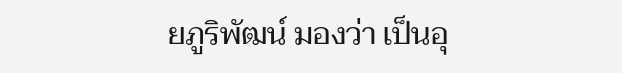ยภูริพัฒน์ มองว่า เป็นอุ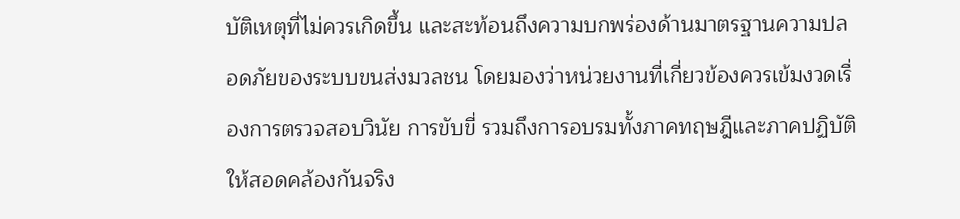บัติเหตุที่ไม่ควรเกิดขึ้น และสะท้อนถึงความบกพร่องด้านมาตรฐานความปลอดภัยของระบบขนส่งมวลชน โดยมองว่าหน่วยงานที่เกี่ยวข้องควรเข้มงวดเรื่องการตรวจสอบวินัย การขับขี่ รวมถึงการอบรมทั้งภาคทฤษฎีและภาคปฏิบัติให้สอดคล้องกันจริง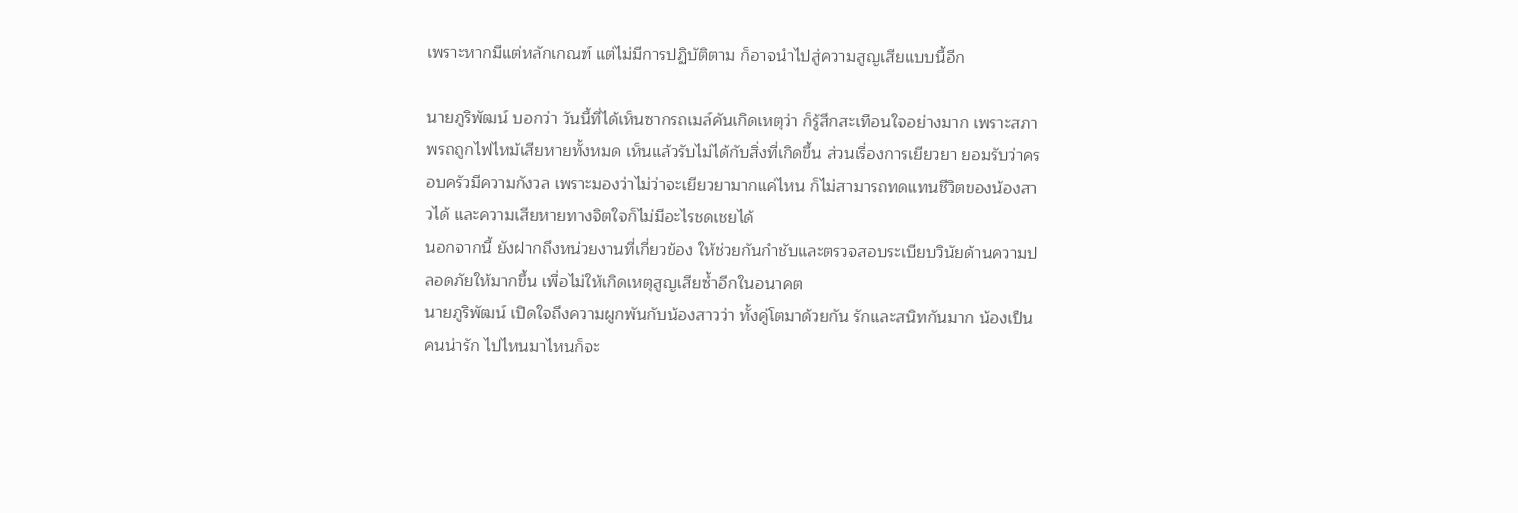เพราะหากมีแต่หลักเกณฑ์ แต่ไม่มีการปฏิบัติตาม ก็อาจนำไปสู่ความสูญเสียแบบนี้อีก

นายภูริพัฒน์ บอกว่า วันนี้ที่ได้เห็นซากรถเมล์คันเกิดเหตุว่า ก็รู้สึกสะเทือนใจอย่างมาก เพราะสภาพรถถูกไฟไหม้เสียหายทั้งหมด เห็นแล้วรับไม่ได้กับสิ่งที่เกิดขึ้น ส่วนเรื่องการเยียวยา ยอมรับว่าครอบครัวมีความกังวล เพราะมองว่าไม่ว่าจะเยียวยามากแค่ไหน ก็ไม่สามารถทดแทนชีวิตของน้องสาวได้ และความเสียหายทางจิตใจก็ไม่มีอะไรชดเชยได้
นอกจากนี้ ยังฝากถึงหน่วยงานที่เกี่ยวข้อง ให้ช่วยกันกำชับและตรวจสอบระเบียบวินัยด้านความปลอดภัยให้มากขึ้น เพื่อไม่ให้เกิดเหตุสูญเสียซ้ำอีกในอนาคต
นายภูริพัฒน์ เปิดใจถึงความผูกพันกับน้องสาวว่า ทั้งคู่โตมาด้วยกัน รักและสนิทกันมาก น้องเป็นคนน่ารัก ไปไหนมาไหนก็จะ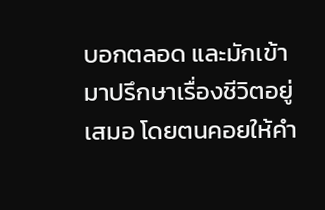บอกตลอด และมักเข้ามาปรึกษาเรื่องชีวิตอยู่เสมอ โดยตนคอยให้คำ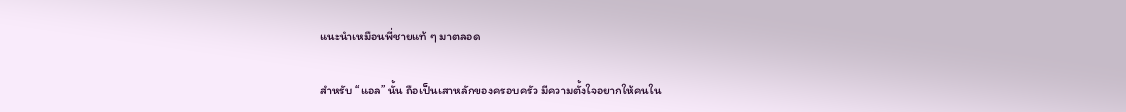แนะนำเหมือนพี่ชายแท้ ๆ มาตลอด

สำหรับ “แอล” นั้น ถือเป็นเสาหลักของครอบครัว มีความตั้งใจอยากให้คนใน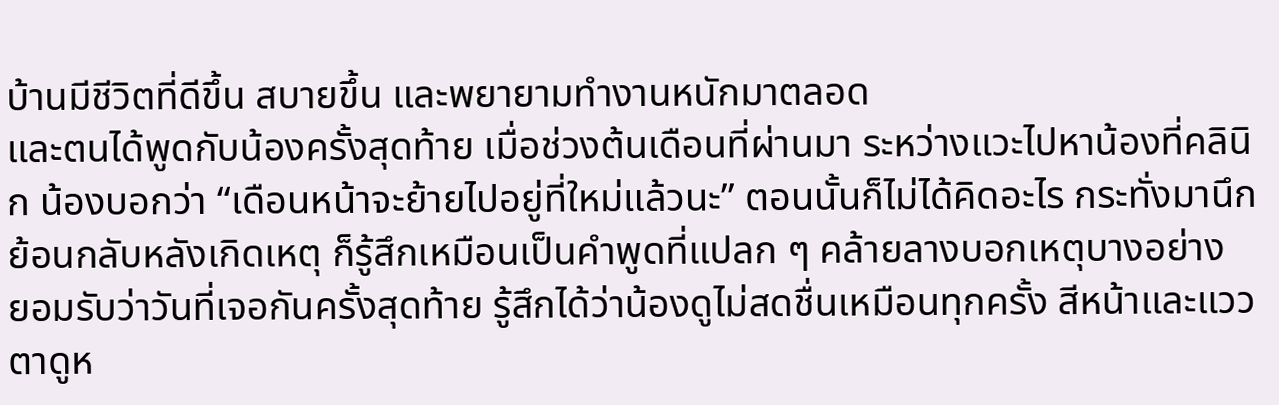บ้านมีชีวิตที่ดีขึ้น สบายขึ้น และพยายามทำงานหนักมาตลอด
และตนได้พูดกับน้องครั้งสุดท้าย เมื่อช่วงต้นเดือนที่ผ่านมา ระหว่างแวะไปหาน้องที่คลินิก น้องบอกว่า “เดือนหน้าจะย้ายไปอยู่ที่ใหม่แล้วนะ” ตอนนั้นก็ไม่ได้คิดอะไร กระทั่งมานึกย้อนกลับหลังเกิดเหตุ ก็รู้สึกเหมือนเป็นคำพูดที่แปลก ๆ คล้ายลางบอกเหตุบางอย่าง
ยอมรับว่าวันที่เจอกันครั้งสุดท้าย รู้สึกได้ว่าน้องดูไม่สดชื่นเหมือนทุกครั้ง สีหน้าและแววตาดูห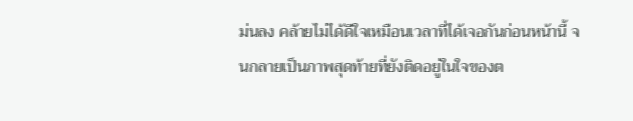ม่นลง คล้ายไม่ได้ดีใจเหมือนเวลาที่ได้เจอกันก่อนหน้านี้ จนกลายเป็นภาพสุดท้ายที่ยังติดอยู่ในใจของต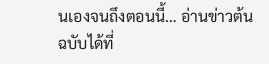นเองจนถึงตอนนี้… อ่านข่าวต้นฉบับได้ที่